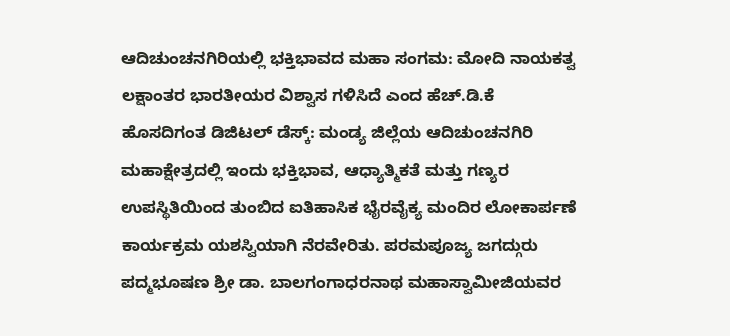ಆದಿಚುಂಚನಗಿರಿಯಲ್ಲಿ ಭಕ್ತಿಭಾವದ ಮಹಾ ಸಂಗಮ: ಮೋದಿ ನಾಯಕತ್ವ ಲಕ್ಷಾಂತರ ಭಾರತೀಯರ ವಿಶ್ವಾಸ ಗಳಿಸಿದೆ ಎಂದ ಹೆಚ್.ಡಿ.ಕೆ
ಹೊಸದಿಗಂತ ಡಿಜಿಟಲ್ ಡೆಸ್ಕ್: ಮಂಡ್ಯ ಜಿಲ್ಲೆಯ ಆದಿಚುಂಚನಗಿರಿ ಮಹಾಕ್ಷೇತ್ರದಲ್ಲಿ ಇಂದು ಭಕ್ತಿಭಾವ, ಆಧ್ಯಾತ್ಮಿಕತೆ ಮತ್ತು ಗಣ್ಯರ ಉಪಸ್ಥಿತಿಯಿಂದ ತುಂಬಿದ ಐತಿಹಾಸಿಕ ಭೈರವೈಕ್ಯ ಮಂದಿರ ಲೋಕಾರ್ಪಣೆ ಕಾರ್ಯಕ್ರಮ ಯಶಸ್ವಿಯಾಗಿ ನೆರವೇರಿತು. ಪರಮಪೂಜ್ಯ ಜಗದ್ಗುರು ಪದ್ಮಭೂಷಣ ಶ್ರೀ ಡಾ. ಬಾಲಗಂಗಾಧರನಾಥ ಮಹಾಸ್ವಾಮೀಜಿಯವರ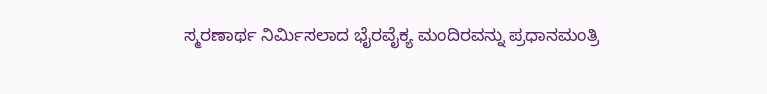ಸ್ಮರಣಾರ್ಥ ನಿರ್ಮಿಸಲಾದ ಭೈರವೈಕ್ಯ ಮಂದಿರವನ್ನು ಪ್ರಧಾನಮಂತ್ರಿ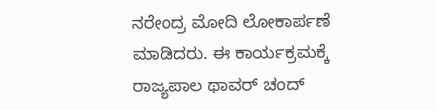ನರೇಂದ್ರ ಮೋದಿ ಲೋಕಾರ್ಪಣೆ ಮಾಡಿದರು. ಈ ಕಾರ್ಯಕ್ರಮಕ್ಕೆ ರಾಜ್ಯಪಾಲ ಥಾವರ್ ಚಂದ್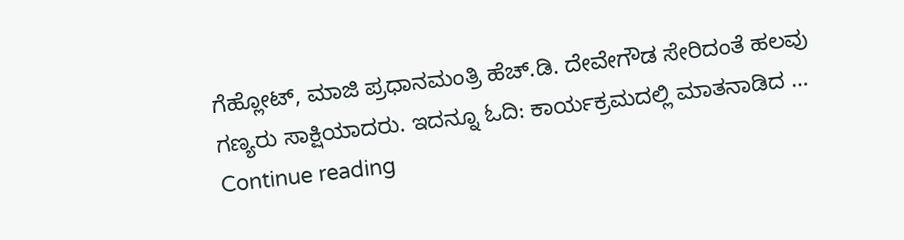ಗೆಹ್ಲೋಟ್, ಮಾಜಿ ಪ್ರಧಾನಮಂತ್ರಿ ಹೆಚ್.ಡಿ. ದೇವೇಗೌಡ ಸೇರಿದಂತೆ ಹಲವು ಗಣ್ಯರು ಸಾಕ್ಷಿಯಾದರು. ಇದನ್ನೂ ಓದಿ: ಕಾರ್ಯಕ್ರಮದಲ್ಲಿ ಮಾತನಾಡಿದ … Continue reading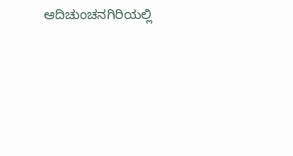ಆದಿಚುಂಚನಗಿರಿಯಲ್ಲಿ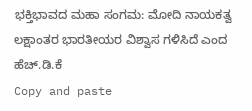ಭಕ್ತಿಭಾವದ ಮಹಾ ಸಂಗಮ: ಮೋದಿ ನಾಯಕತ್ವ ಲಕ್ಷಾಂತರ ಭಾರತೀಯರ ವಿಶ್ವಾಸ ಗಳಿಸಿದೆ ಎಂದ ಹೆಚ್.ಡಿ.ಕೆ
Copy and paste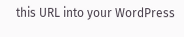this URL into your WordPress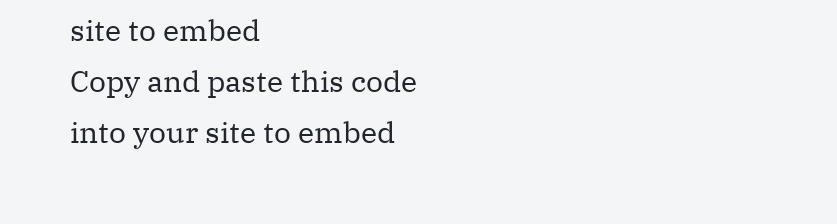site to embed
Copy and paste this code into your site to embed